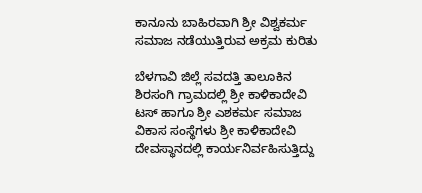ಕಾನೂನು ಬಾಹಿರವಾಗಿ ಶ್ರೀ ವಿಶ್ವಕರ್ಮ ಸಮಾಜ ನಡೆಯುತ್ತಿರುವ ಅಕ್ರಮ ಕುರಿತು

ಬೆಳಗಾವಿ ಜಿಲ್ಲೆ ಸವದತ್ತಿ ತಾಲೂಕಿನ ಶಿರಸಂಗಿ ಗ್ರಾಮದಲ್ಲಿ ಶ್ರೀ ಕಾಳಿಕಾದೇವಿ ಟಸ್ ಹಾಗೂ ಶ್ರೀ ಎಶಕರ್ಮ ಸಮಾಜ ವಿಕಾಸ ಸಂಸ್ಥೆಗಳು ಶ್ರೀ ಕಾಳಿಕಾದೇವಿ ದೇವಸ್ಥಾನದಲ್ಲಿ ಕಾರ್ಯನಿರ್ವಹಿಸುತ್ತಿದ್ದು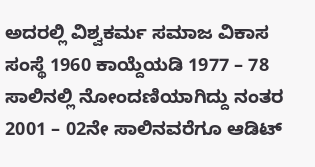ಅದರಲ್ಲಿ ವಿಶ್ವಕರ್ಮ ಸಮಾಜ ವಿಕಾಸ ಸಂಸ್ಥೆ 1960 ಕಾಯ್ದೆಯಡಿ 1977 – 78 ಸಾಲಿನಲ್ಲಿ ನೋಂದಣಿಯಾಗಿದ್ದು ನಂತರ 2001 – 02ನೇ ಸಾಲಿನವರೆಗೂ ಆಡಿಟ್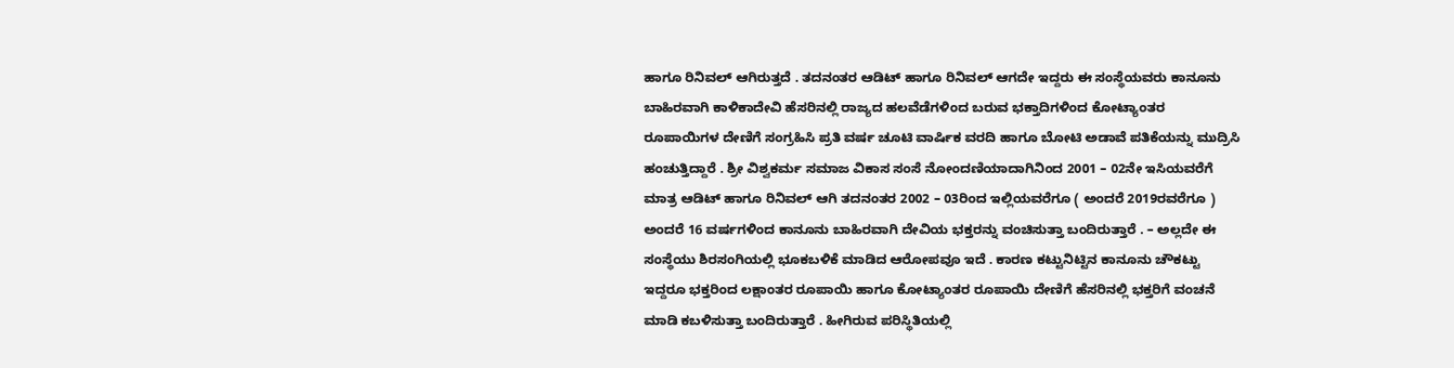ಹಾಗೂ ರಿನಿವಲ್ ಆಗಿರುತ್ತದೆ . ತದನಂತರ ಆಡಿಟ್ ಹಾಗೂ ರಿನಿವಲ್ ಆಗದೇ ಇದ್ದರು ಈ ಸಂಸ್ಥೆಯವರು ಕಾನೂನು ಬಾಹಿರವಾಗಿ ಕಾಳಿಕಾದೇವಿ ಹೆಸರಿನಲ್ಲಿ ರಾಜ್ಯದ ಹಲವೆಡೆಗಳಿಂದ ಬರುವ ಭಕ್ತಾದಿಗಳಿಂದ ಕೋಟ್ಯಾಂತರ ರೂಪಾಯಿಗಳ ದೇಣಿಗೆ ಸಂಗ್ರಹಿಸಿ ಪ್ರತಿ ವರ್ಷ ಚೂಟಿ ವಾರ್ಷಿಕ ವರದಿ ಹಾಗೂ ಬೋಟಿ ಅಡಾವೆ ಪತಿಕೆಯನ್ನು ಮುದ್ರಿಸಿ ಹಂಚುತ್ತಿದ್ದಾರೆ . ಶ್ರೀ ವಿಶ್ವಕರ್ಮ ಸಮಾಜ ವಿಕಾಸ ಸಂಸೆ ನೋಂದಣಿಯಾದಾಗಿನಿಂದ 2001 – 02ನೇ ಇಸಿಯವರೆಗೆ ಮಾತ್ರ ಆಡಿಟ್ ಹಾಗೂ ರಿನಿವಲ್ ಆಗಿ ತದನಂತರ 2002 – 03ರಿಂದ ಇಲ್ಲಿಯವರೆಗೂ ( ಅಂದರೆ 2019ರವರೆಗೂ ) ಅಂದರೆ 16 ವರ್ಷಗಳಿಂದ ಕಾನೂನು ಬಾಹಿರವಾಗಿ ದೇವಿಯ ಭಕ್ತರನ್ನು ವಂಚಿಸುತ್ತಾ ಬಂದಿರುತ್ತಾರೆ . – ಅಲ್ಲದೇ ಈ ಸಂಸ್ಥೆಯು ಶಿರಸಂಗಿಯಲ್ಲಿ ಭೂಕಬಳಿಕೆ ಮಾಡಿದ ಆರೋಪವೂ ಇದೆ . ಕಾರಣ ಕಟ್ಟುನಿಟ್ಟಿನ ಕಾನೂನು ಚೌಕಟ್ಟು ಇದ್ದರೂ ಭಕ್ತರಿಂದ ಲಕ್ಷಾಂತರ ರೂಪಾಯಿ ಹಾಗೂ ಕೋಟ್ಯಾಂತರ ರೂಪಾಯಿ ದೇಣಿಗೆ ಹೆಸರಿನಲ್ಲಿ ಭಕ್ತರಿಗೆ ವಂಚನೆ ಮಾಡಿ ಕಬಳಿಸುತ್ತಾ ಬಂದಿರುತ್ತಾರೆ . ಹೀಗಿರುವ ಪರಿಸ್ಥಿತಿಯಲ್ಲಿ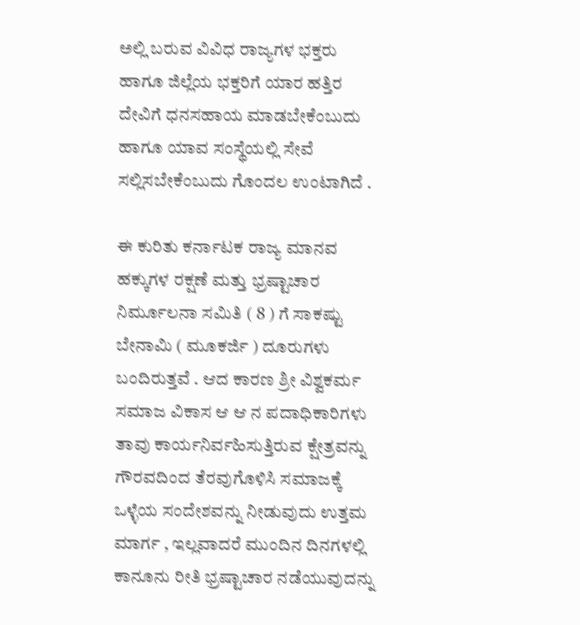ಅಲ್ಲಿ ಬರುವ ವಿವಿಧ ರಾಜ್ಯಗಳ ಭಕ್ತರು ಹಾಗೂ ಜಿಲ್ಲೆಯ ಭಕ್ತರಿಗೆ ಯಾರ ಹತ್ತಿರ ದೇವಿಗೆ ಧನಸಹಾಯ ಮಾಡಬೇಕೆಂಬುದು ಹಾಗೂ ಯಾವ ಸಂಸ್ಥೆಯಲ್ಲಿ ಸೇವೆ ಸಲ್ಲಿಸಬೇಕೆಂಬುದು ಗೊಂದಲ ಉಂಟಾಗಿದೆ .

ಈ ಕುರಿತು ಕರ್ನಾಟಕ ರಾಜ್ಯ ಮಾನವ ಹಕ್ಕುಗಳ ರಕ್ಷಣೆ ಮತ್ತು ಭ್ರಷ್ಟಾಚಾರ ನಿರ್ಮೂಲನಾ ಸಮಿತಿ ( 8 ) ಗೆ ಸಾಕಷ್ಟು ಬೇನಾಮಿ ( ಮೂಕರ್ಜಿ ) ದೂರುಗಳು ಬಂದಿರುತ್ತವೆ . ಆದ ಕಾರಣ ಶ್ರೀ ವಿಶ್ವಕರ್ಮ ಸಮಾಜ ವಿಕಾಸ ಆ ಆ ನ ಪದಾಧಿಕಾರಿಗಳು ತಾವು ಕಾರ್ಯನಿರ್ವಹಿಸುತ್ತಿರುವ ಕ್ಷೇತ್ರವನ್ನು ಗೌರವದಿಂದ ತೆರವುಗೊಳಿಸಿ ಸಮಾಜಕ್ಕೆ ಒಳ್ಳೆಯ ಸಂದೇಶವನ್ನು ನೀಡುವುದು ಉತ್ತಮ ಮಾರ್ಗ , ಇಲ್ಲವಾದರೆ ಮುಂದಿನ ದಿನಗಳಲ್ಲಿ ಕಾನೂನು ರೀತಿ ಭ್ರಷ್ಟಾಚಾರ ನಡೆಯುವುದನ್ನು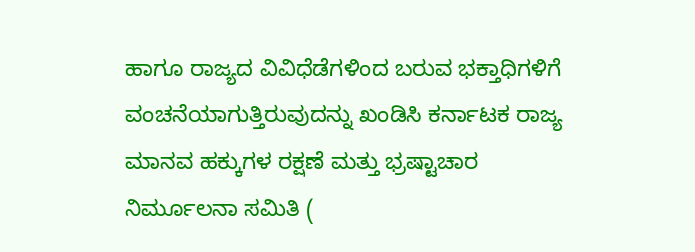ಹಾಗೂ ರಾಜ್ಯದ ವಿವಿಧೆಡೆಗಳಿಂದ ಬರುವ ಭಕ್ತಾಧಿಗಳಿಗೆ ವಂಚನೆಯಾಗುತ್ತಿರುವುದನ್ನು ಖಂಡಿಸಿ ಕರ್ನಾಟಕ ರಾಜ್ಯ ಮಾನವ ಹಕ್ಕುಗಳ ರಕ್ಷಣೆ ಮತ್ತು ಭ್ರಷ್ಟಾಚಾರ ನಿರ್ಮೂಲನಾ ಸಮಿತಿ (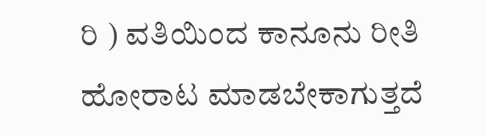ರಿ ) ವತಿಯಿಂದ ಕಾನೂನು ರೀತಿ ಹೋರಾಟ ಮಾಡಬೇಕಾಗುತ್ತದೆ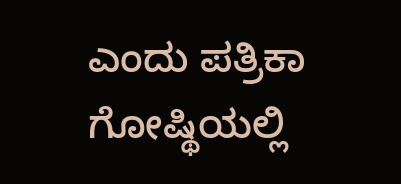ಎಂದು ಪತ್ರಿಕಾ ಗೋಷ್ಥಿಯಲ್ಲಿ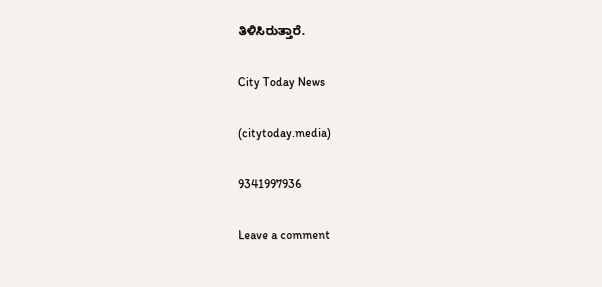ತಿಳಿಸಿರುತ್ತಾರೆ.

City Today News

(citytoday.media)

9341997936

Leave a comment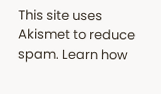This site uses Akismet to reduce spam. Learn how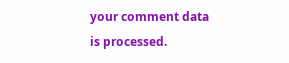your comment data is processed.